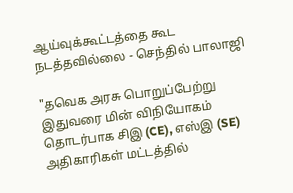ஆய்வுக்கூட்டத்தை கூட நடத்தவில்லை - செந்தில் பாலாஜி

"தவெக அரசு பொறுப்பேற்று இதுவரை மின் விநியோகம் தொடர்பாக சிஇ (CE), எஸ்இ (SE) அதிகாரிகள் மட்டத்தில்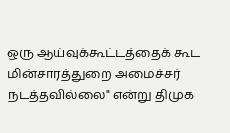ஒரு ஆய்வுக்கூட்டத்தைக் கூட மின்சாரத்துறை அமைச்சர் நடத்தவில்லை" என்று திமுக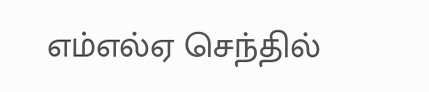எம்எல்ஏ செந்தில்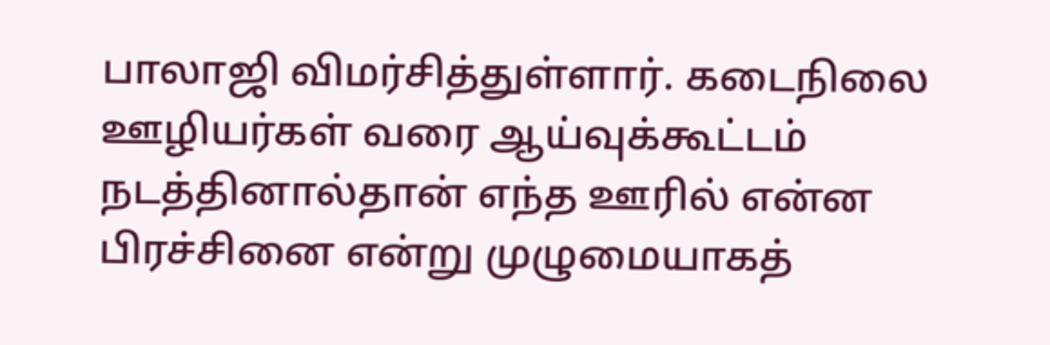பாலாஜி விமர்சித்துள்ளார். கடைநிலை ஊழியர்கள் வரை ஆய்வுக்கூட்டம் நடத்தினால்தான் எந்த ஊரில் என்ன பிரச்சினை என்று முழுமையாகத்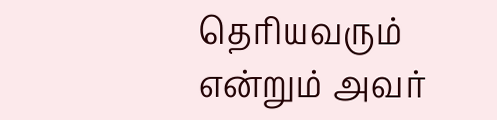தெரியவரும் என்றும் அவர்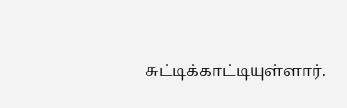சுட்டிக்காட்டியுள்ளார்.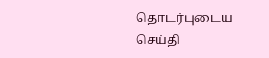தொடர்புடைய செய்தி